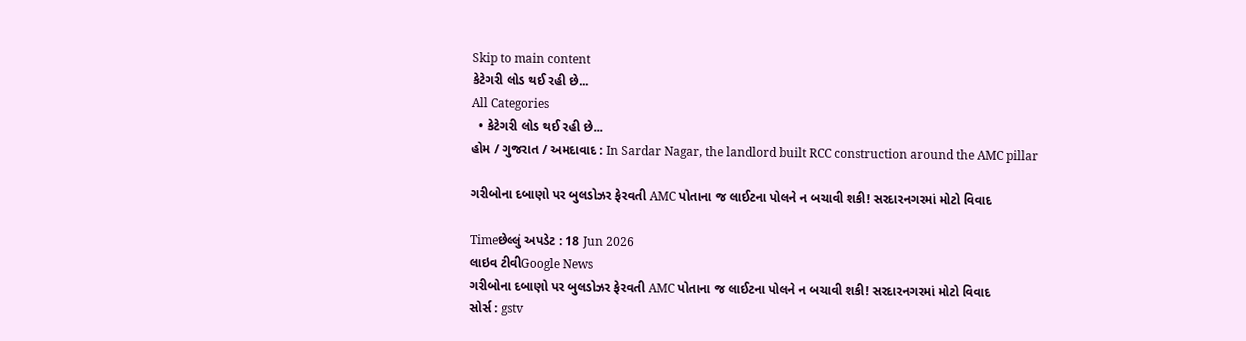Skip to main content
કેટેગરી લોડ થઈ રહી છે...
All Categories
  • કેટેગરી લોડ થઈ રહી છે...
હોમ / ગુજરાત / અમદાવાદ : In Sardar Nagar, the landlord built RCC construction around the AMC pillar

ગરીબોના દબાણો પર બુલડોઝર ફેરવતી AMC પોતાના જ લાઈટના પોલને ન બચાવી શકી! સરદારનગરમાં મોટો વિવાદ

Timeછેલ્લું અપડેટ : 18 Jun 2026
લાઇવ ટીવીGoogle News
ગરીબોના દબાણો પર બુલડોઝર ફેરવતી AMC પોતાના જ લાઈટના પોલને ન બચાવી શકી! સરદારનગરમાં મોટો વિવાદ
સોર્સ : gstv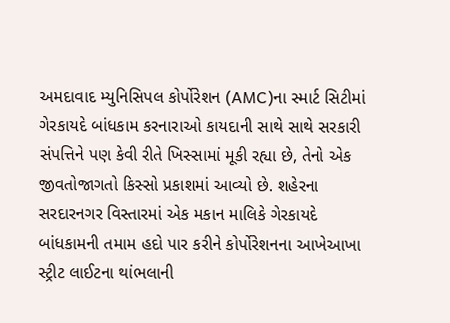અમદાવાદ મ્યુનિસિપલ કોર્પોરેશન (AMC)ના સ્માર્ટ સિટીમાં ગેરકાયદે બાંધકામ કરનારાઓ કાયદાની સાથે સાથે સરકારી સંપત્તિને પણ કેવી રીતે ખિસ્સામાં મૂકી રહ્યા છે, તેનો એક જીવતોજાગતો કિસ્સો પ્રકાશમાં આવ્યો છે. શહેરના સરદારનગર વિસ્તારમાં એક મકાન માલિકે ગેરકાયદે બાંધકામની તમામ હદો પાર કરીને કોર્પોરેશનના આખેઆખા સ્ટ્રીટ લાઈટના થાંભલાની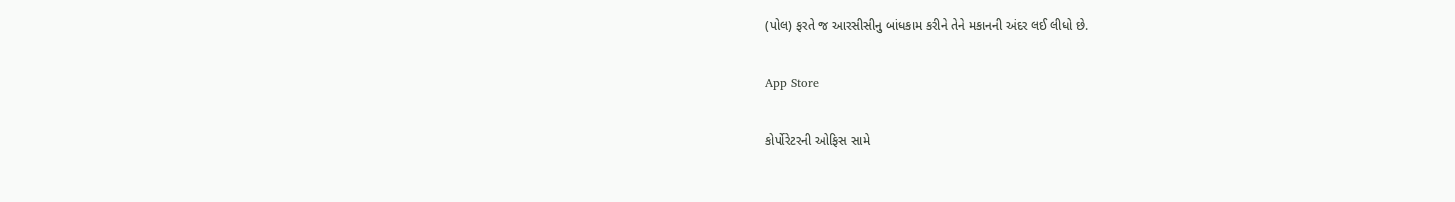(પોલ) ફરતે જ આરસીસીનુ બાંધકામ કરીને તેને મકાનની અંદર લઈ લીધો છે.

App Store

કોર્પોરેટરની ઓફિસ સામે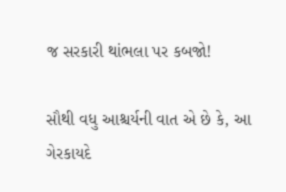જ સરકારી થાંભલા પર કબજો!

સૌથી વધુ આશ્ચર્યની વાત એ છે કે, આ ગેરકાયદે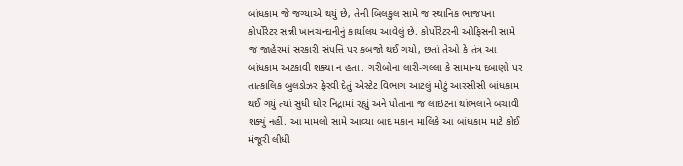બાંધકામ જે જગ્યાએ થયું છે, તેની બિલકુલ સામે જ સ્થાનિક ભાજપના કોર્પોરેટર સન્ની ખાનચન્દાનીનું કાર્યાલય આવેલું છે. કોર્પોરેટરની ઓફિસની સામે જ જાહેરમાં સરકારી સંપત્તિ પર કબજો થઈ ગયો, છતાં તેઓ કે તંત્ર આ બાંધકામ અટકાવી શક્યા ન હતા. ગરીબોના લારી-ગલ્લા કે સામાન્ય દબાણો પર તાત્કાલિક બુલડોઝર ફેરવી દેતું એસ્ટેટ વિભાગ આટલું મોટું આરસીસી બાંધકામ થઈ ગયું ત્યાં સુધી ઘોર નિદ્રામાં રહ્યું અને પોતાના જ લાઇટના થાંભલાને બચાવી શક્યું નહીં. આ મામલો સામે આવ્યા બાદ મકાન માલિકે આ બાંધકામ માટે કોઈ મંજૂરી લીધી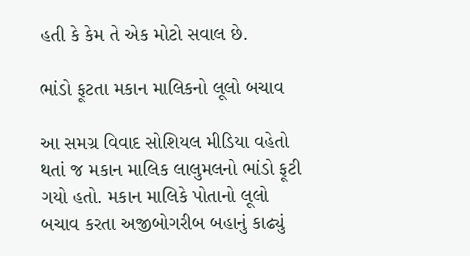હતી કે કેમ તે એક મોટો સવાલ છે.

ભાંડો ફૂટતા મકાન માલિકનો લૂલો બચાવ

આ સમગ્ર વિવાદ સોશિયલ મીડિયા વહેતો થતાં જ મકાન માલિક લાલુમલનો ભાંડો ફૂટી ગયો હતો. મકાન માલિકે પોતાનો લૂલો બચાવ કરતા અજીબોગરીબ બહાનું કાઢ્યું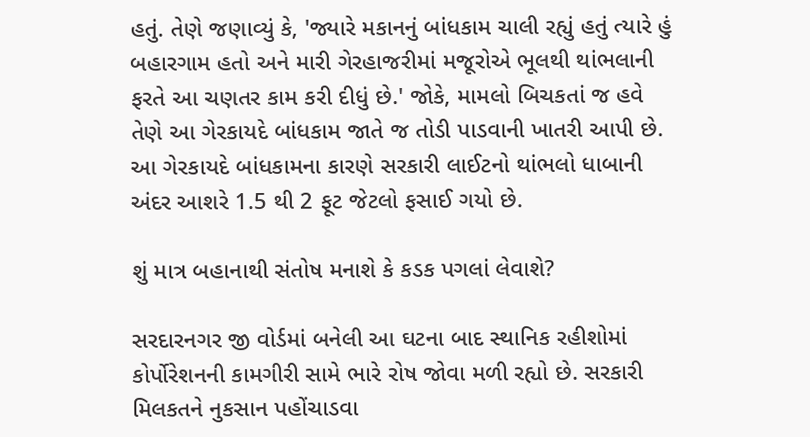હતું. તેણે જણાવ્યું કે, 'જ્યારે મકાનનું બાંધકામ ચાલી રહ્યું હતું ત્યારે હું બહારગામ હતો અને મારી ગેરહાજરીમાં મજૂરોએ ભૂલથી થાંભલાની ફરતે આ ચણતર કામ કરી દીધું છે.' જોકે, મામલો બિચકતાં જ હવે તેણે આ ગેરકાયદે બાંધકામ જાતે જ તોડી પાડવાની ખાતરી આપી છે. આ ગેરકાયદે બાંધકામના કારણે સરકારી લાઈટનો થાંભલો ધાબાની અંદર આશરે 1.5 થી 2 ફૂટ જેટલો ફસાઈ ગયો છે.

શું માત્ર બહાનાથી સંતોષ મનાશે કે કડક પગલાં લેવાશે?

સરદારનગર જી વોર્ડમાં બનેલી આ ઘટના બાદ સ્થાનિક રહીશોમાં કોર્પોરેશનની કામગીરી સામે ભારે રોષ જોવા મળી રહ્યો છે. સરકારી મિલકતને નુકસાન પહોંચાડવા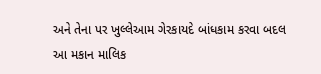અને તેના પર ખુલ્લેઆમ ગેરકાયદે બાંધકામ કરવા બદલ આ મકાન માલિક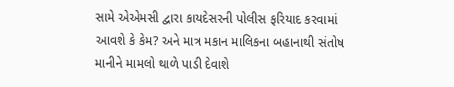સામે એએમસી દ્વારા કાયદેસરની પોલીસ ફરિયાદ કરવામાં આવશે કે કેમ? અને માત્ર મકાન માલિકના બહાનાથી સંતોષ માનીને મામલો થાળે પાડી દેવાશે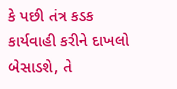કે પછી તંત્ર કડક કાર્યવાહી કરીને દાખલો બેસાડશે, તે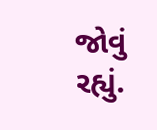જોવું રહ્યું.